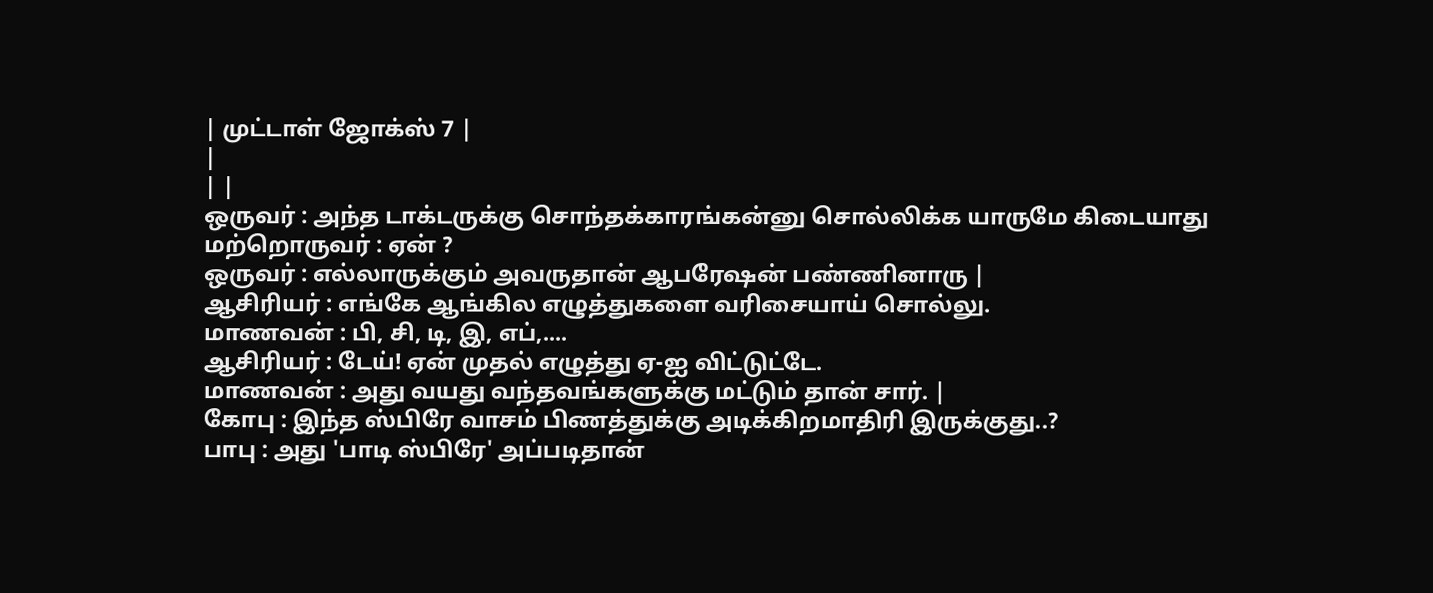| முட்டாள் ஜோக்ஸ் 7 |
|
| |
ஒருவர் : அந்த டாக்டருக்கு சொந்தக்காரங்கன்னு சொல்லிக்க யாருமே கிடையாது
மற்றொருவர் : ஏன் ?
ஒருவர் : எல்லாருக்கும் அவருதான் ஆபரேஷன் பண்ணினாரு |
ஆசிரியர் : எங்கே ஆங்கில எழுத்துகளை வரிசையாய் சொல்லு.
மாணவன் : பி, சி, டி, இ, எப்,....
ஆசிரியர் : டேய்! ஏன் முதல் எழுத்து ஏ-ஐ விட்டுட்டே.
மாணவன் : அது வயது வந்தவங்களுக்கு மட்டும் தான் சார். |
கோபு : இந்த ஸ்பிரே வாசம் பிணத்துக்கு அடிக்கிறமாதிரி இருக்குது..?
பாபு : அது 'பாடி ஸ்பிரே' அப்படிதான்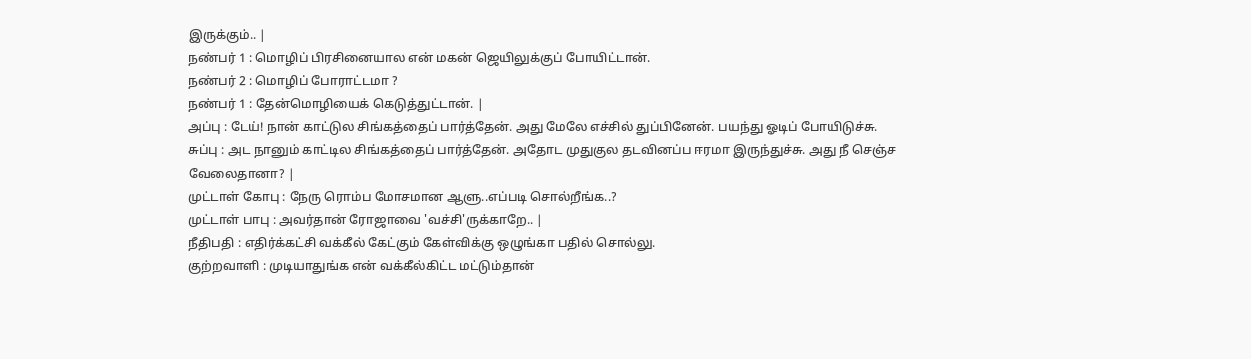இருக்கும்.. |
நண்பர் 1 : மொழிப் பிரசினையால என் மகன் ஜெயிலுக்குப் போயிட்டான்.
நண்பர் 2 : மொழிப் போராட்டமா ?
நண்பர் 1 : தேன்மொழியைக் கெடுத்துட்டான். |
அப்பு : டேய்! நான் காட்டுல சிங்கத்தைப் பார்த்தேன். அது மேலே எச்சில் துப்பினேன். பயந்து ஓடிப் போயிடுச்சு.
சுப்பு : அட நானும் காட்டில சிங்கத்தைப் பார்த்தேன். அதோட முதுகுல தடவினப்ப ஈரமா இருந்துச்சு. அது நீ செஞ்ச வேலைதானா? |
முட்டாள் கோபு : நேரு ரொம்ப மோசமான ஆளு..எப்படி சொல்றீங்க..?
முட்டாள் பாபு : அவர்தான் ரோஜாவை 'வச்சி'ருக்காறே.. |
நீதிபதி : எதிர்க்கட்சி வக்கீல் கேட்கும் கேள்விக்கு ஒழுங்கா பதில் சொல்லு.
குற்றவாளி : முடியாதுங்க என் வக்கீல்கிட்ட மட்டும்தான்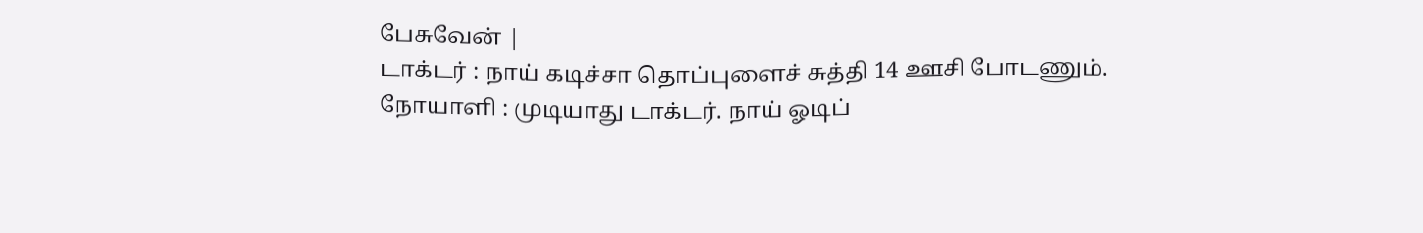பேசுவேன் |
டாக்டர் : நாய் கடிச்சா தொப்புளைச் சுத்தி 14 ஊசி போடணும்.
நோயாளி : முடியாது டாக்டர். நாய் ஓடிப்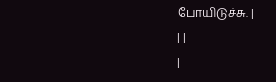போயிடுச்சு. |
| |
|